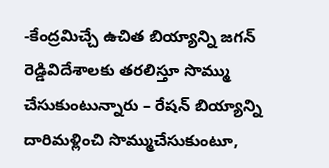-కేంద్రమిచ్చే ఉచిత బియ్యాన్ని జగన్ రెడ్డివిదేశాలకు తరలిస్తూ సొమ్ము చేసుకుంటున్నారు – రేషన్ బియ్యాన్ని దారిమళ్లించి సొమ్ముచేసుకుంటూ,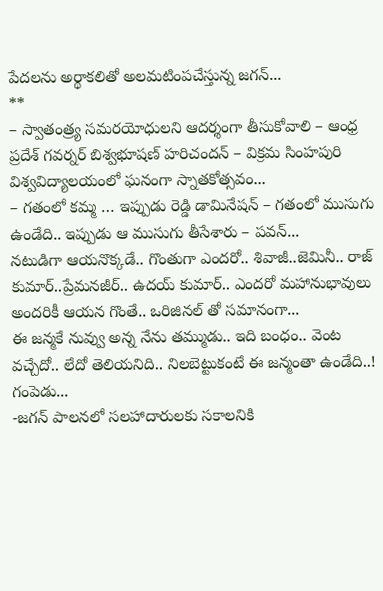పేదలను అర్థాకలితో అలమటింపచేస్తున్న జగన్...
**
– స్వాతంత్ర్య సమరయోధులని ఆదర్శంగా తీసుకోవాలి – ఆంధ్ర ప్రదేశ్ గవర్నర్ బిశ్వభూషణ్ హరిచందన్ – విక్రమ సింహపురి విశ్వవిద్యాలయంలో ఘనంగా స్నాతకోత్సవం...
– గతంలో కమ్మ … ఇప్పుడు రెడ్డి డామినేషన్ – గతంలో ముసుగు ఉండేది.. ఇప్పుడు ఆ ముసుగు తీసేశారు – పవన్...
నటుడిగా ఆయనొక్కడే.. గొంతుగా ఎందరో.. శివాజీ..జెమినీ.. రాజ్ కుమార్..ప్రేమనజీర్.. ఉదయ్ కుమార్.. ఎందరో మహానుభావులు అందరికీ ఆయన గొంతే.. ఒరిజినల్ తో సమానంగా...
ఈ జన్మకే నువ్వు అన్న నేను తమ్ముడు.. ఇది బంధం.. వెంట వచ్చేదో.. లేదో తెలియనిది.. నిలబెట్టుకంటే ఈ జన్మంతా ఉండేది..! గంపెడు...
-జగన్ పాలనలో సలహాదారులకు సకాలనికి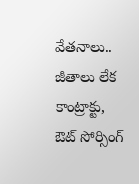వేతనాలు.. జీతాలు లేక కాంట్రాక్టు, ఔట్ సోర్సింగ్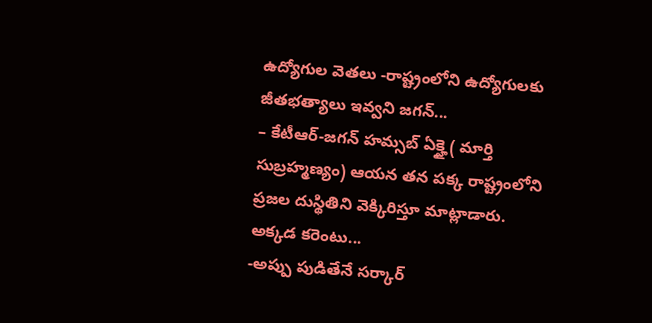ఉద్యోగుల వెతలు -రాష్ట్రంలోని ఉద్యోగులకు జీతభత్యాలు ఇవ్వని జగన్...
– కేటీఆర్-జగన్ హమ్సబ్ ఏక్హై ( మార్తి సుబ్రహ్మణ్యం) ఆయన తన పక్క రాష్ట్రంలోని ప్రజల దుస్థితిని వెక్కిరిస్తూ మాట్లాడారు. అక్కడ కరెంటు...
-అప్పు పుడితేనే సర్కార్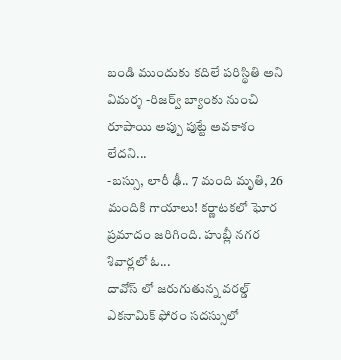బండి ముందుకు కదిలే పరిస్థితి అని విమర్శ -రిజర్వ్ బ్యాంకు నుంచి రూపాయి అప్పు పుట్టే అవకాశం లేదని...
-బస్సు, లారీ ఢీ.. 7 మంది మృతి, 26 మందికి గాయాలు! కర్ణాటకలో ఘోర ప్రమాదం జరిగింది. హుబ్లీ నగర శివార్లలో ఓ...
దావోస్ లో జరుగుతున్న వరల్డ్ ఎకనామిక్ ఫోరం సదస్సులో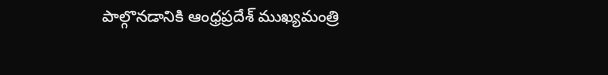పాల్గొనడానికి ఆంధ్రప్రదేశ్ ముఖ్యమంత్రి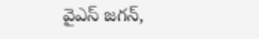వైఎస్ జగన్,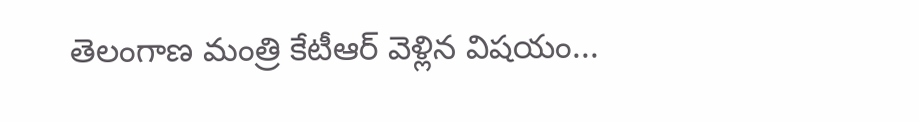తెలంగాణ మంత్రి కేటీఆర్ వెళ్లిన విషయం...